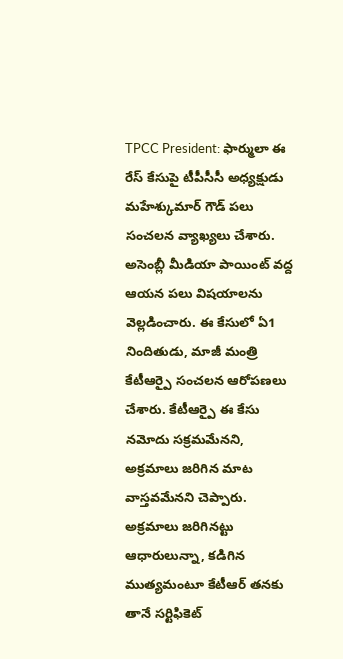TPCC President: ఫార్ములా ఈ రేస్ కేసుపై టీపీసీసీ అధ్యక్షుడు మహేశ్కుమార్ గౌడ్ పలు సంచలన వ్యాఖ్యలు చేశారు. అసెంబ్లీ మీడియా పాయింట్ వద్ద ఆయన పలు విషయాలను వెల్లడించారు. ఈ కేసులో ఏ1 నిందితుడు, మాజీ మంత్రి కేటీఆర్పై సంచలన ఆరోపణలు చేశారు. కేటీఆర్పై ఈ కేసు నమోదు సక్రమమేనని, అక్రమాలు జరిగిన మాట వాస్తవమేనని చెప్పారు. అక్రమాలు జరిగినట్టు ఆధారులున్నా, కడిగిన ముత్యమంటూ కేటీఆర్ తనకు తానే సర్టిఫికెట్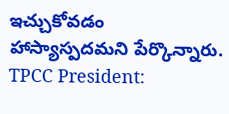ఇచ్చుకోవడం హాస్యాస్పదమని పేర్కొన్నారు.
TPCC President: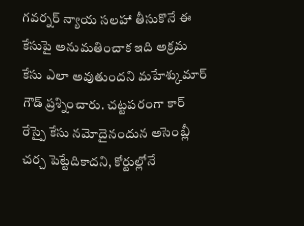గవర్నర్ న్యాయ సలహా తీసుకొనే ఈ కేసుపై అనుమతించాక ఇది అక్రమ కేసు ఎలా అవుతుందని మహేశ్కుమార్ గౌడ్ ప్రశ్నించారు. చట్టపరంగా కార్ రేస్పై కేసు నమోదైనందున అసెంబ్లీ చర్చ పెట్టేదికాదని, కోర్టుల్లోనే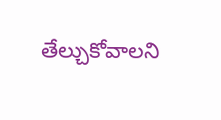తేల్చుకోవాలని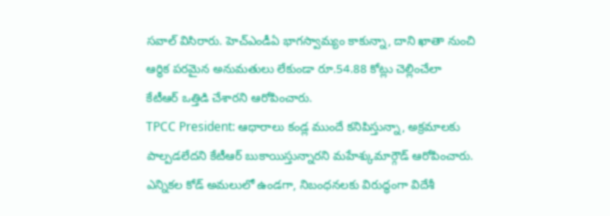సవాల్ విసిరారు. హెచ్ఎండీఏ భాగస్వామ్యం కాకున్నా, దాని ఖాతా నుంచి ఆర్థిక పరమైన అనుమతులు లేకుండా రూ.54.88 కోట్లు చెల్లించేలా కేటీఆర్ ఒత్తిడి చేశారని ఆరోపించారు.
TPCC President: ఆధారాలు కండ్ల ముందే కనిపిస్తున్నా, అక్రమాలకు పాల్పడలేదని కేటీఆర్ బుకాయిస్తున్నారని మహేశ్కుమార్గౌడ్ ఆరోపించారు. ఎన్నికల కోడ్ అమలులో ఉండగా, నిబంధనలకు విరుద్ధంగా విదేశీ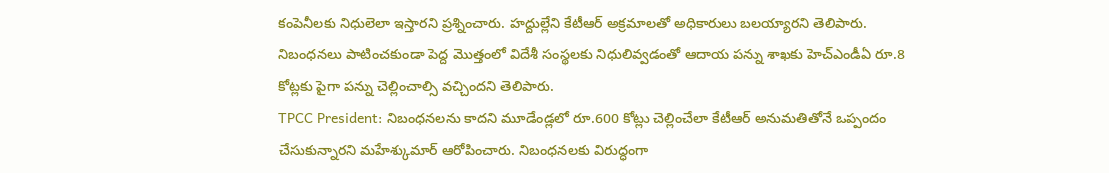కంపెనీలకు నిధులెలా ఇస్తారని ప్రశ్నించారు. హద్దుల్లేని కేటీఆర్ అక్రమాలతో అధికారులు బలయ్యారని తెలిపారు. నిబంధనలు పాటించకుండా పెద్ద మొత్తంలో విదేశీ సంస్థలకు నిధులివ్వడంతో ఆదాయ పన్ను శాఖకు హెచ్ఎండీఏ రూ.8 కోట్లకు పైగా పన్ను చెల్లించాల్సి వచ్చిందని తెలిపారు.
TPCC President: నిబంధనలను కాదని మూడేండ్లలో రూ.600 కోట్లు చెల్లించేలా కేటీఆర్ అనుమతితోనే ఒప్పందం చేసుకున్నారని మహేశ్కుమార్ ఆరోపించారు. నిబంధనలకు విరుద్ధంగా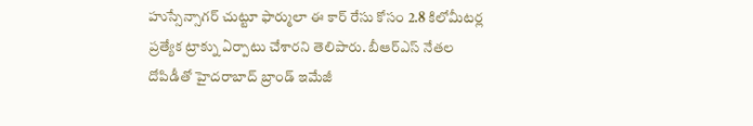హుస్సేన్సాగర్ చుట్టూ ఫార్ములా ఈ కార్ రేసు కోసం 2.8 కిలోమీటర్ల ప్రత్యేక ట్రాక్ను ఏర్పాటు చేశారని తెలిపారు. బీఆర్ఎస్ నేతల దోపిడీతో హైదరాబాద్ బ్రాండ్ ఇమేజీ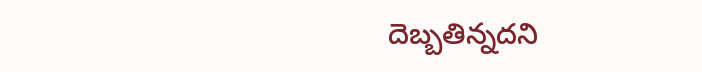దెబ్బతిన్నదని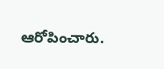ఆరోపించారు.